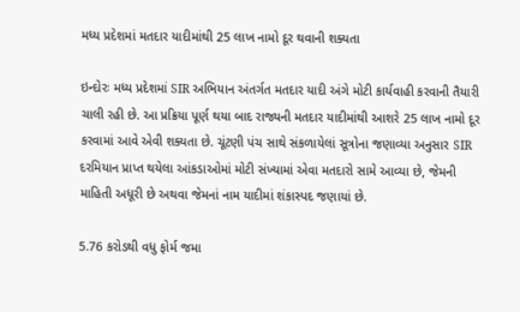મધ્ય પ્રદેશમાં મતદાર યાદીમાંથી 25 લાખ નામો દૂર થવાની શક્યતા

ઇન્દોરઃ મધ્ય પ્રદેશમાં SIR અભિયાન અંતર્ગત મતદાર યાદી અંગે મોટી કાર્યવાહી કરવાની તૈયારી ચાલી રહી છે. આ પ્રક્રિયા પૂર્ણ થયા બાદ રાજ્યની મતદાર યાદીમાંથી આશરે 25 લાખ નામો દૂર કરવામાં આવે એવી શક્યતા છે. ચૂંટણી પંચ સાથે સંકળાયેલાં સૂત્રોના જણાવ્યા અનુસાર SIR દરમિયાન પ્રાપ્ત થયેલા આંકડાઓમાં મોટી સંખ્યામાં એવા મતદારો સામે આવ્યા છે, જેમની માહિતી અધૂરી છે અથવા જેમનાં નામ યાદીમાં શંકાસ્પદ જણાયાં છે.

5.76 કરોડથી વધુ ફોર્મ જમા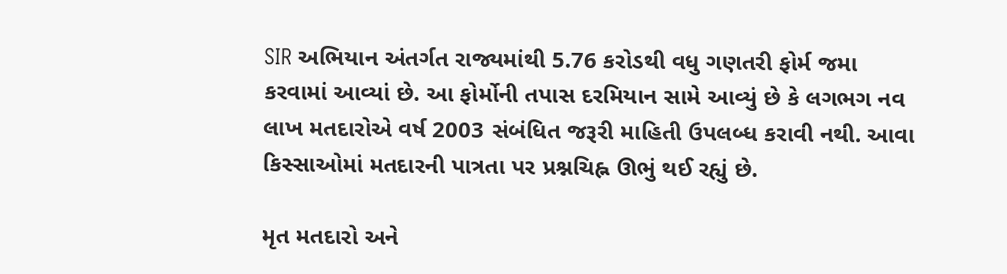SIR અભિયાન અંતર્ગત રાજ્યમાંથી 5.76 કરોડથી વધુ ગણતરી ફોર્મ જમા કરવામાં આવ્યાં છે. આ ફોર્મોની તપાસ દરમિયાન સામે આવ્યું છે કે લગભગ નવ લાખ મતદારોએ વર્ષ 2003 સંબંધિત જરૂરી માહિતી ઉપલબ્ધ કરાવી નથી. આવા કિસ્સાઓમાં મતદારની પાત્રતા પર પ્રશ્નચિહ્ન ઊભું થઈ રહ્યું છે.

મૃત મતદારો અને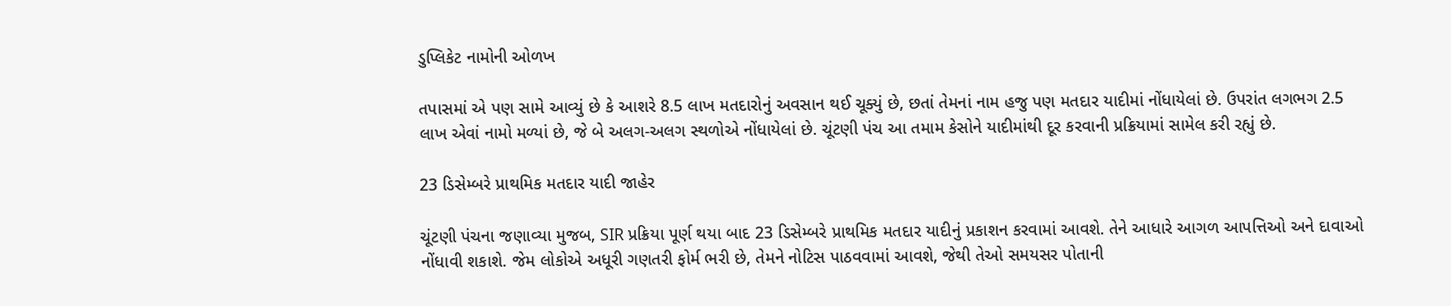ડુપ્લિકેટ નામોની ઓળખ

તપાસમાં એ પણ સામે આવ્યું છે કે આશરે 8.5 લાખ મતદારોનું અવસાન થઈ ચૂક્યું છે, છતાં તેમનાં નામ હજુ પણ મતદાર યાદીમાં નોંધાયેલાં છે. ઉપરાંત લગભગ 2.5 લાખ એવાં નામો મળ્યાં છે, જે બે અલગ-અલગ સ્થળોએ નોંધાયેલાં છે. ચૂંટણી પંચ આ તમામ કેસોને યાદીમાંથી દૂર કરવાની પ્રક્રિયામાં સામેલ કરી રહ્યું છે.

23 ડિસેમ્બરે પ્રાથમિક મતદાર યાદી જાહેર

ચૂંટણી પંચના જણાવ્યા મુજબ, SIR પ્રક્રિયા પૂર્ણ થયા બાદ 23 ડિસેમ્બરે પ્રાથમિક મતદાર યાદીનું પ્રકાશન કરવામાં આવશે. તેને આધારે આગળ આપત્તિઓ અને દાવાઓ નોંધાવી શકાશે. જેમ લોકોએ અધૂરી ગણતરી ફોર્મ ભરી છે, તેમને નોટિસ પાઠવવામાં આવશે, જેથી તેઓ સમયસર પોતાની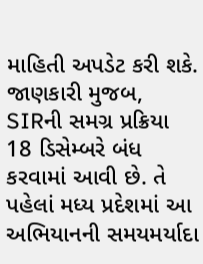માહિતી અપડેટ કરી શકે. જાણકારી મુજબ, SIRની સમગ્ર પ્રક્રિયા 18 ડિસેમ્બરે બંધ કરવામાં આવી છે. તે પહેલાં મધ્ય પ્રદેશમાં આ અભિયાનની સમયમર્યાદા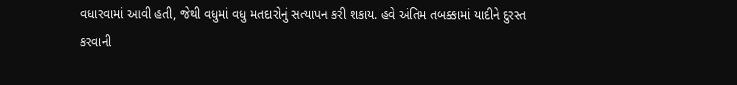વધારવામાં આવી હતી, જેથી વધુમાં વધુ મતદારોનું સત્યાપન કરી શકાય. હવે અંતિમ તબક્કામાં યાદીને દુરસ્ત કરવાની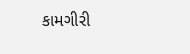કામગીરી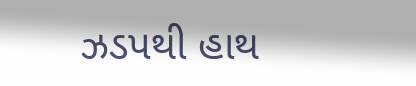ઝડપથી હાથ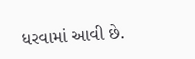ધરવામાં આવી છે.